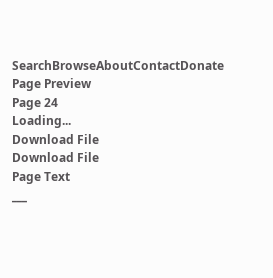SearchBrowseAboutContactDonate
Page Preview
Page 24
Loading...
Download File
Download File
Page Text
___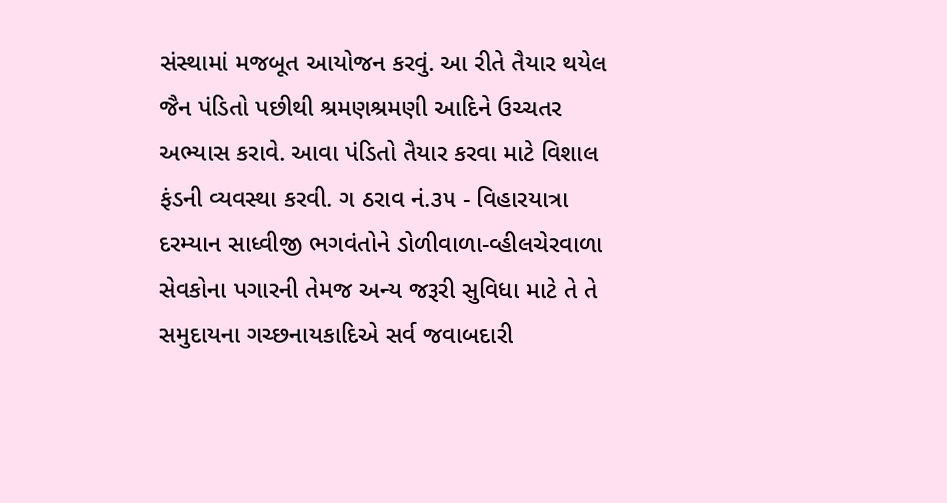સંસ્થામાં મજબૂત આયોજન કરવું. આ રીતે તૈયાર થયેલ જૈન પંડિતો પછીથી શ્રમણશ્રમણી આદિને ઉચ્ચતર અભ્યાસ કરાવે. આવા પંડિતો તૈયાર કરવા માટે વિશાલ ફંડની વ્યવસ્થા કરવી. ગ ઠરાવ નં.૩૫ - વિહારયાત્રા દરમ્યાન સાધ્વીજી ભગવંતોને ડોળીવાળા-વ્હીલચેરવાળા સેવકોના પગારની તેમજ અન્ય જરૂરી સુવિધા માટે તે તે સમુદાયના ગચ્છનાયકાદિએ સર્વ જવાબદારી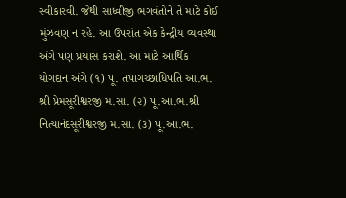સ્વીકારવી. જેથી સાધ્વીજી ભગવંતોને તે માટે કોઈ મુંઝવણ ન રહે. આ ઉપરાંત એક કેન્દ્રીય વ્યવસ્થા અંગે પણ પ્રયાસ કરાશે. આ માટે આર્થિક યોગદાન અંગે (૧) પૂ. તપાગચ્છાધિપતિ આ.ભ. શ્રી પ્રેમસૂરીશ્વરજી મ.સા. (૨) પૂ.આ.ભ.શ્રી નિત્યાનંદસૂરીશ્વરજી મ.સા. (૩) પૂ.આ.ભ.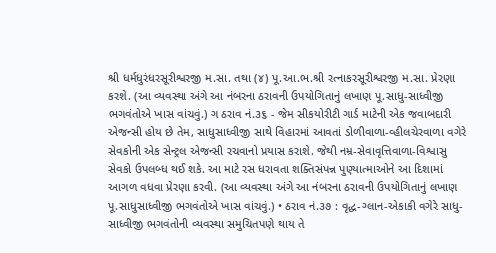શ્રી ધર્મધુરંધરસૂરીશ્વરજી મ.સા. તથા (૪) પૂ.આ.ભ.શ્રી રત્નાકરસૂરીશ્વરજી મ.સા. પ્રેરણા કરશે. (આ વ્યવસ્થા અંગે આ નંબરના ઠરાવની ઉપયોગિતાનું લખાણ પૂ.સાધુ-સાધ્વીજી ભગવંતોએ ખાસ વાંચવું.) ગ ઠરાવ નં.૩૬ - જેમ સીકયોરીટી ગાર્ડ માટેની એક જવાબદારી એજન્સી હોય છે તેમ, સાધુસાધ્વીજી સાથે વિહારમાં આવતાં ડોળીવાળા-વ્હીલચેરવાળા વગેરે સેવકોની એક સેન્ટ્રલ એજન્સી રચવાનો પ્રયાસ કરાશે. જેથી નમ્ર-સેવાવૃત્તિવાળા-વિશ્વાસુ સેવકો ઉપલબ્ધ થઈ શકે. આ માટે રસ ધરાવતા શક્તિસંપન્ન પુણ્યાત્માઓને આ દિશામાં આગળ વધવા પ્રેરણા કરવી. (આ વ્યવસ્થા અંગે આ નંબરના ઠરાવની ઉપયોગિતાનું લખાણ પૂ.સાધુસાધ્વીજી ભગવંતોએ ખાસ વાંચવું.) • ઠરાવ નં.૩૭ : વૃદ્ધ-ગ્લાન-એકાકી વગેરે સાધુ-સાધ્વીજી ભગવંતોની વ્યવસ્થા સમુચિતપણે થાય તે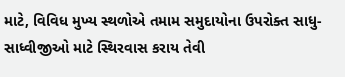માટે, વિવિધ મુખ્ય સ્થળોએ તમામ સમુદાયોના ઉપરોક્ત સાધુ-સાધ્વીજીઓ માટે સ્થિરવાસ કરાય તેવી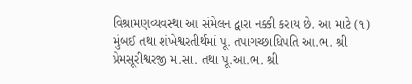વિશ્રામણવ્યવસ્થા આ સંમેલન દ્વારા નક્કી કરાય છે. આ માટે (૧) મુંબઈ તથા શંખેશ્વરતીર્થમાં પૂ. તપાગચ્છાધિપતિ આ.ભ. શ્રી પ્રેમસૂરીશ્વરજી મ.સા. તથા પૂ.આ.ભ. શ્રી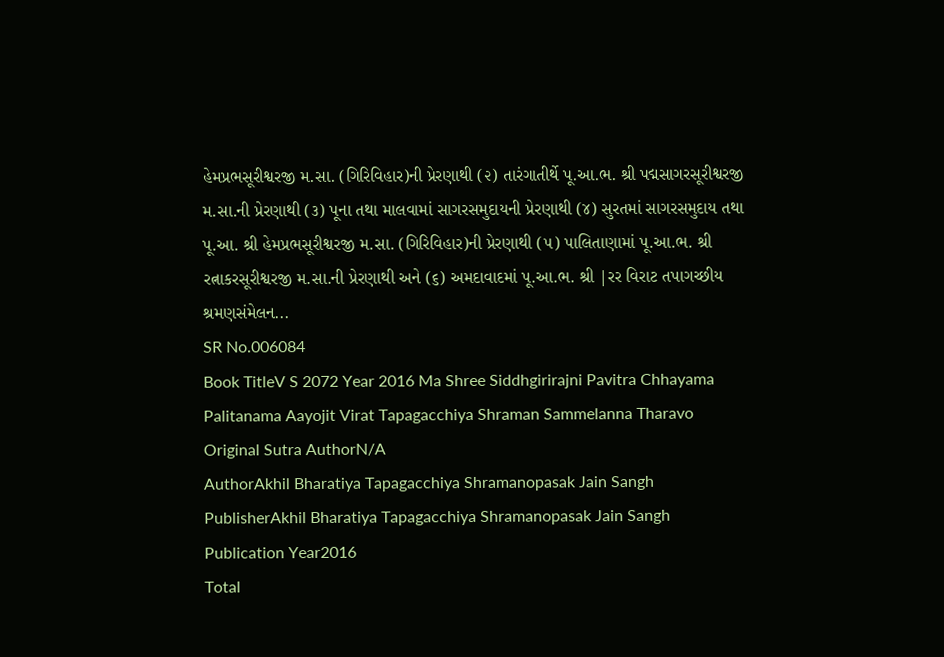હેમપ્રભસૂરીશ્વરજી મ.સા. (ગિરિવિહાર)ની પ્રેરણાથી (૨) તારંગાતીર્થે પૂ.આ.ભ. શ્રી પદ્મસાગરસૂરીશ્વરજી મ.સા.ની પ્રેરણાથી (૩) પૂના તથા માલવામાં સાગરસમુદાયની પ્રેરણાથી (૪) સુરતમાં સાગરસમુદાય તથા પૂ.આ. શ્રી હેમપ્રભસૂરીશ્વરજી મ.સા. (ગિરિવિહાર)ની પ્રેરણાથી (૫) પાલિતાણામાં પૂ.આ.ભ. શ્રી રત્નાકરસૂરીશ્વરજી મ.સા.ની પ્રેરણાથી અને (૬) અમદાવાદમાં પૂ.આ.ભ. શ્રી |રર વિરાટ તપાગચ્છીય શ્રમણસંમેલન...
SR No.006084
Book TitleV S 2072 Year 2016 Ma Shree Siddhgirirajni Pavitra Chhayama Palitanama Aayojit Virat Tapagacchiya Shraman Sammelanna Tharavo
Original Sutra AuthorN/A
AuthorAkhil Bharatiya Tapagacchiya Shramanopasak Jain Sangh
PublisherAkhil Bharatiya Tapagacchiya Shramanopasak Jain Sangh
Publication Year2016
Total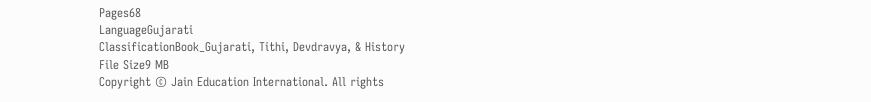Pages68
LanguageGujarati
ClassificationBook_Gujarati, Tithi, Devdravya, & History
File Size9 MB
Copyright © Jain Education International. All rights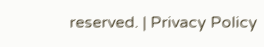reserved. | Privacy Policy